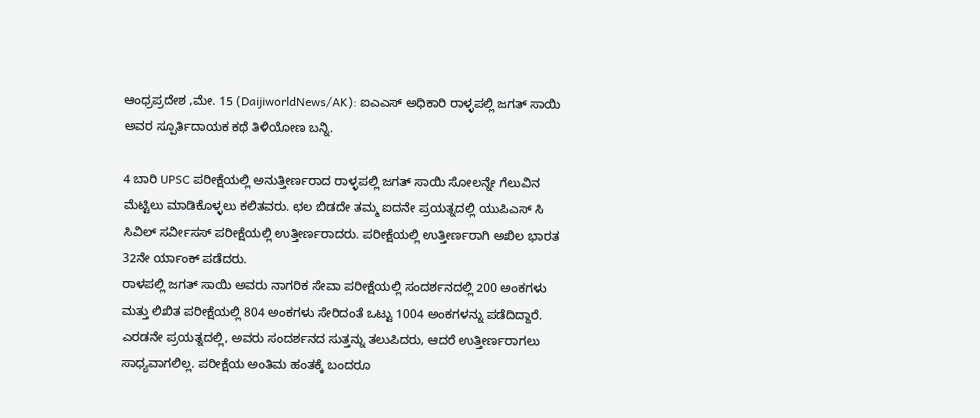ಆಂಧ್ರಪ್ರದೇಶ ,ಮೇ. 15 (DaijiworldNews/AK): ಐಎಎಸ್ ಅಧಿಕಾರಿ ರಾಳ್ಳಪಲ್ಲಿ ಜಗತ್ ಸಾಯಿ ಅವರ ಸ್ಪೂರ್ತಿದಾಯಕ ಕಥೆ ತಿಳಿಯೋಣ ಬನ್ನಿ.

4 ಬಾರಿ UPSC ಪರೀಕ್ಷೆಯಲ್ಲಿ ಅನುತ್ತೀರ್ಣರಾದ ರಾಳ್ಳಪಲ್ಲಿ ಜಗತ್ ಸಾಯಿ ಸೋಲನ್ನೇ ಗೆಲುವಿನ ಮೆಟ್ಟಿಲು ಮಾಡಿಕೊಳ್ಳಲು ಕಲಿತವರು. ಛಲ ಬಿಡದೇ ತಮ್ಮ ಐದನೇ ಪ್ರಯತ್ನದಲ್ಲಿ ಯುಪಿಎಸ್ ಸಿ ಸಿವಿಲ್ ಸರ್ವೀಸಸ್ ಪರೀಕ್ಷೆಯಲ್ಲಿ ಉತ್ತೀರ್ಣರಾದರು. ಪರೀಕ್ಷೆಯಲ್ಲಿ ಉತ್ತೀರ್ಣರಾಗಿ ಅಖಿಲ ಭಾರತ 32ನೇ ರ್ಯಾಂಕ್ ಪಡೆದರು.
ರಾಳಪಲ್ಲಿ ಜಗತ್ ಸಾಯಿ ಅವರು ನಾಗರಿಕ ಸೇವಾ ಪರೀಕ್ಷೆಯಲ್ಲಿ ಸಂದರ್ಶನದಲ್ಲಿ 200 ಅಂಕಗಳು ಮತ್ತು ಲಿಖಿತ ಪರೀಕ್ಷೆಯಲ್ಲಿ 804 ಅಂಕಗಳು ಸೇರಿದಂತೆ ಒಟ್ಟು 1004 ಅಂಕಗಳನ್ನು ಪಡೆದಿದ್ದಾರೆ. ಎರಡನೇ ಪ್ರಯತ್ನದಲ್ಲಿ, ಅವರು ಸಂದರ್ಶನದ ಸುತ್ತನ್ನು ತಲುಪಿದರು, ಆದರೆ ಉತ್ತೀರ್ಣರಾಗಲು ಸಾಧ್ಯವಾಗಲಿಲ್ಲ. ಪರೀಕ್ಷೆಯ ಅಂತಿಮ ಹಂತಕ್ಕೆ ಬಂದರೂ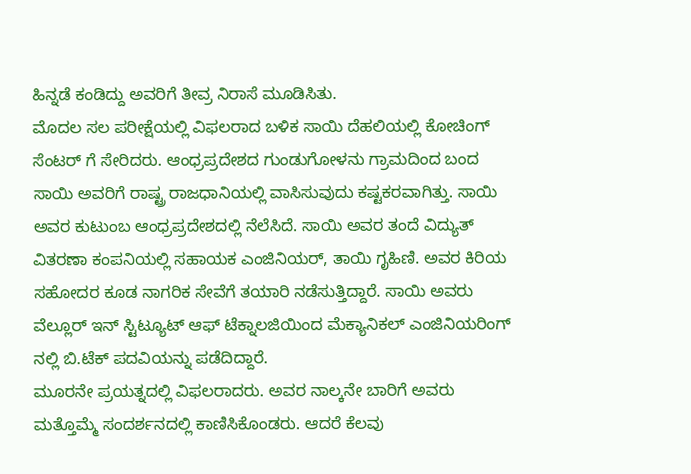ಹಿನ್ನಡೆ ಕಂಡಿದ್ದು ಅವರಿಗೆ ತೀವ್ರ ನಿರಾಸೆ ಮೂಡಿಸಿತು.
ಮೊದಲ ಸಲ ಪರೀಕ್ಷೆಯಲ್ಲಿ ವಿಫಲರಾದ ಬಳಿಕ ಸಾಯಿ ದೆಹಲಿಯಲ್ಲಿ ಕೋಚಿಂಗ್ ಸೆಂಟರ್ ಗೆ ಸೇರಿದರು. ಆಂಧ್ರಪ್ರದೇಶದ ಗುಂಡುಗೋಳನು ಗ್ರಾಮದಿಂದ ಬಂದ ಸಾಯಿ ಅವರಿಗೆ ರಾಷ್ಟ್ರ ರಾಜಧಾನಿಯಲ್ಲಿ ವಾಸಿಸುವುದು ಕಷ್ಟಕರವಾಗಿತ್ತು. ಸಾಯಿ ಅವರ ಕುಟುಂಬ ಆಂಧ್ರಪ್ರದೇಶದಲ್ಲಿ ನೆಲೆಸಿದೆ. ಸಾಯಿ ಅವರ ತಂದೆ ವಿದ್ಯುತ್ ವಿತರಣಾ ಕಂಪನಿಯಲ್ಲಿ ಸಹಾಯಕ ಎಂಜಿನಿಯರ್, ತಾಯಿ ಗೃಹಿಣಿ. ಅವರ ಕಿರಿಯ ಸಹೋದರ ಕೂಡ ನಾಗರಿಕ ಸೇವೆಗೆ ತಯಾರಿ ನಡೆಸುತ್ತಿದ್ದಾರೆ. ಸಾಯಿ ಅವರು ವೆಲ್ಲೂರ್ ಇನ್ ಸ್ಟಿಟ್ಯೂಟ್ ಆಫ್ ಟೆಕ್ನಾಲಜಿಯಿಂದ ಮೆಕ್ಯಾನಿಕಲ್ ಎಂಜಿನಿಯರಿಂಗ್ ನಲ್ಲಿ ಬಿ.ಟೆಕ್ ಪದವಿಯನ್ನು ಪಡೆದಿದ್ದಾರೆ.
ಮೂರನೇ ಪ್ರಯತ್ನದಲ್ಲಿ ವಿಫಲರಾದರು. ಅವರ ನಾಲ್ಕನೇ ಬಾರಿಗೆ ಅವರು ಮತ್ತೊಮ್ಮೆ ಸಂದರ್ಶನದಲ್ಲಿ ಕಾಣಿಸಿಕೊಂಡರು. ಆದರೆ ಕೆಲವು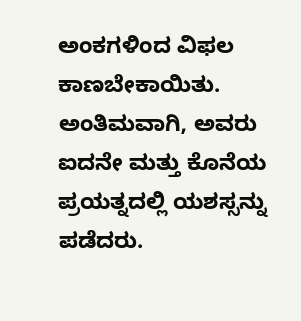ಅಂಕಗಳಿಂದ ವಿಫಲ ಕಾಣಬೇಕಾಯಿತು. ಅಂತಿಮವಾಗಿ, ಅವರು ಐದನೇ ಮತ್ತು ಕೊನೆಯ ಪ್ರಯತ್ನದಲ್ಲಿ ಯಶಸ್ಸನ್ನು ಪಡೆದರು.